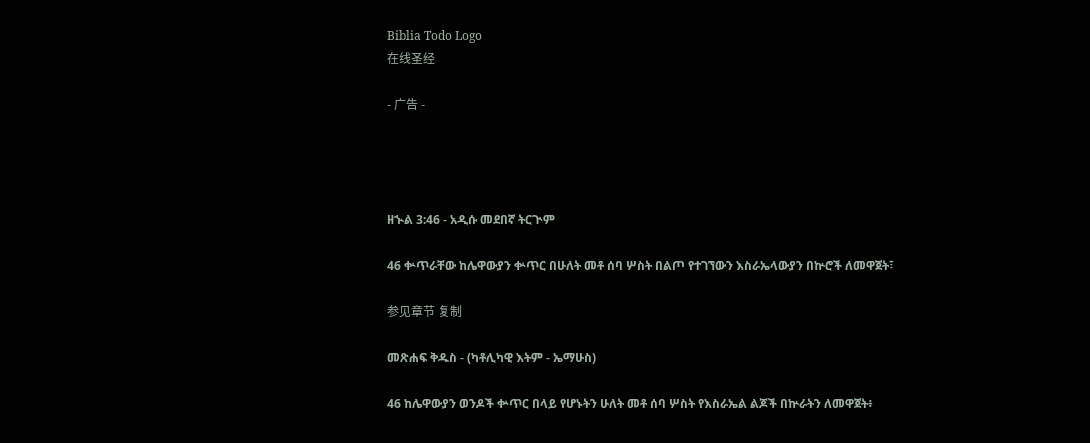Biblia Todo Logo
在线圣经

- 广告 -




ዘኍል 3:46 - አዲሱ መደበኛ ትርጒም

46 ቍጥራቸው ከሌዋውያን ቍጥር በሁለት መቶ ሰባ ሦስት በልጦ የተገኘውን እስራኤላውያን በኵሮች ለመዋጀት፣

参见章节 复制

መጽሐፍ ቅዱስ - (ካቶሊካዊ እትም - ኤማሁስ)

46 ከሌዋውያን ወንዶች ቍጥር በላይ የሆኑትን ሁለት መቶ ሰባ ሦስት የእስራኤል ልጆች በኵራትን ለመዋጀት፥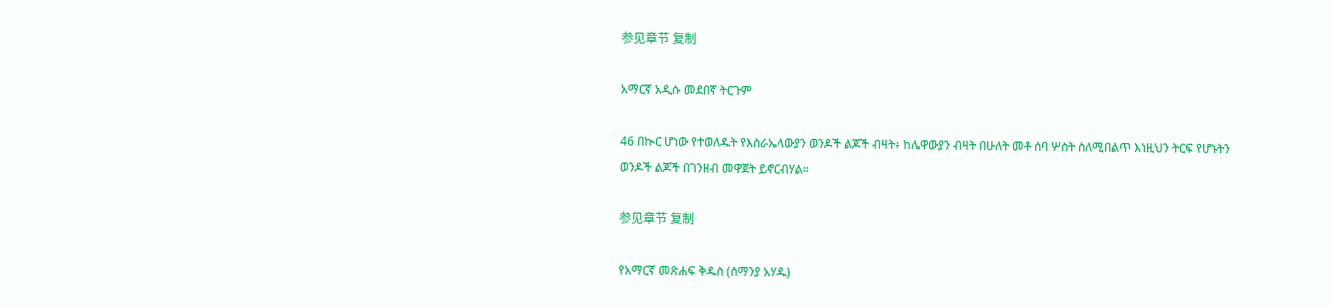参见章节 复制

አማርኛ አዲሱ መደበኛ ትርጉም

46 በኲር ሆነው የተወለዱት የእስራኤላውያን ወንዶች ልጆች ብዛት፥ ከሌዋውያን ብዛት በሁለት መቶ ሰባ ሦስት ስለሚበልጥ እነዚህን ትርፍ የሆኑትን ወንዶች ልጆች በገንዘብ መዋጀት ይኖርብሃል።

参见章节 复制

የአማርኛ መጽሐፍ ቅዱስ (ሰማንያ አሃዱ)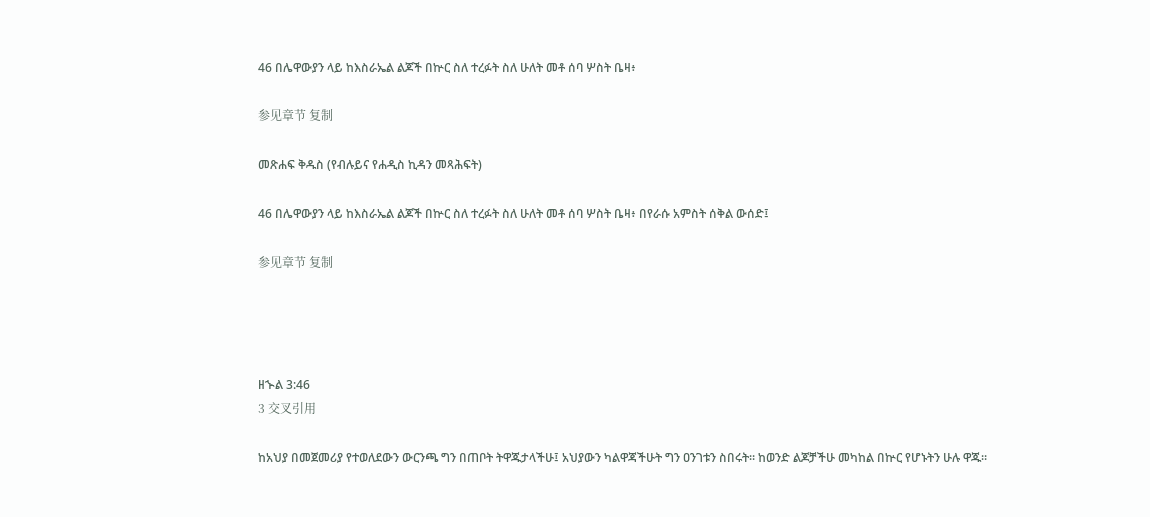46 በሌዋውያን ላይ ከእስራኤል ልጆች በኵር ስለ ተረፉት ስለ ሁለት መቶ ሰባ ሦስት ቤዛ፥

参见章节 复制

መጽሐፍ ቅዱስ (የብሉይና የሐዲስ ኪዳን መጻሕፍት)

46 በሌዋውያን ላይ ከእስራኤል ልጆች በኵር ስለ ተረፉት ስለ ሁለት መቶ ሰባ ሦስት ቤዛ፥ በየራሱ አምስት ሰቅል ውሰድ፤

参见章节 复制




ዘኍል 3:46
3 交叉引用

ከአህያ በመጀመሪያ የተወለደውን ውርንጫ ግን በጠቦት ትዋጁታላችሁ፤ አህያውን ካልዋጃችሁት ግን ዐንገቱን ስበሩት። ከወንድ ልጆቻችሁ መካከል በኵር የሆኑትን ሁሉ ዋጁ።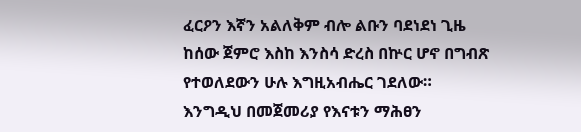ፈርዖን እኛን አልለቅም ብሎ ልቡን ባደነደነ ጊዜ ከሰው ጀምሮ እስከ እንስሳ ድረስ በኵር ሆኖ በግብጽ የተወለደውን ሁሉ እግዚአብሔር ገደለው። እንግዲህ በመጀመሪያ የእናቱን ማሕፀን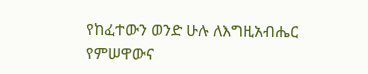የከፈተውን ወንድ ሁሉ ለእግዚአብሔር የምሠዋውና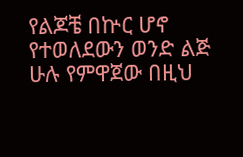የልጆቼ በኵር ሆኖ የተወለደውን ወንድ ልጅ ሁሉ የምዋጀው በዚህ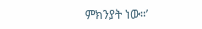ምክንያት ነው።’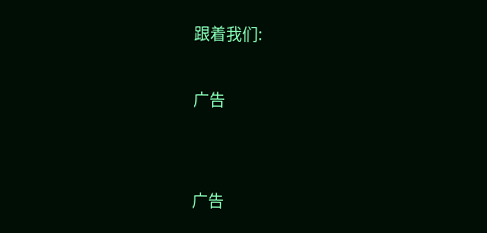跟着我们:

广告


广告